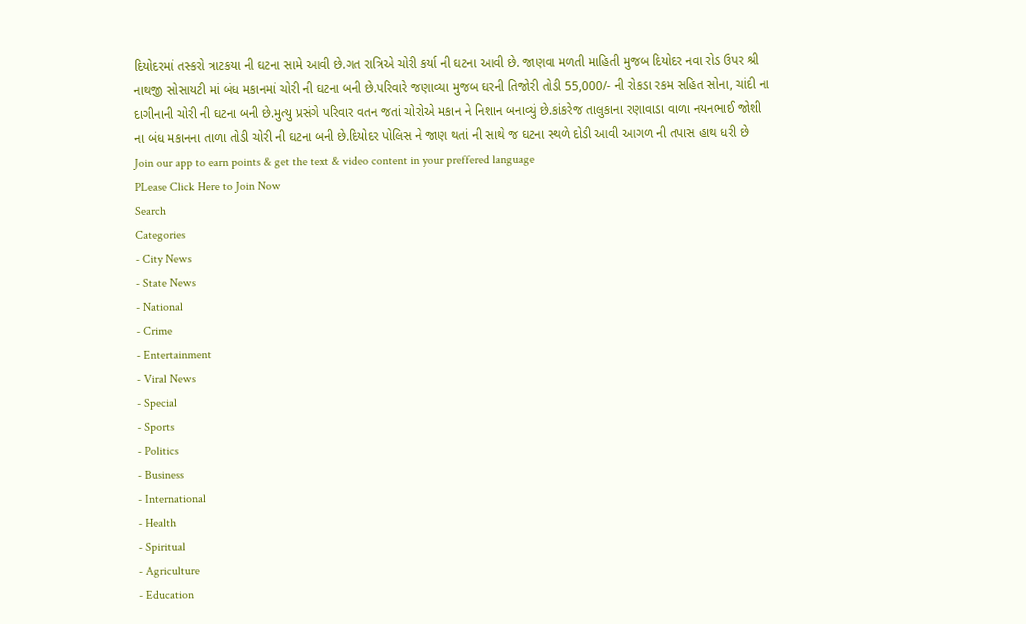દિયોદરમાં તસ્કરો ત્રાટકયા ની ઘટના સામે આવી છે.ગત રાત્રિએ ચોરી કર્યા ની ઘટના આવી છે. જાણવા મળતી માહિતી મુજબ દિયોદર નવા રોડ ઉપર શ્રી નાથજી સોસાયટી માં બંધ મકાનમાં ચોરી ની ઘટના બની છે.પરિવારે જણાવ્યા મુજબ ઘરની તિજોરી તોડી 55,000/- ની રોકડા રકમ સહિત સોના, ચાંદી ના દાગીનાની ચોરી ની ઘટના બની છે.મુત્યુ પ્રસંગે પરિવાર વતન જતાં ચોરોએ મકાન ને નિશાન બનાવ્યું છે.કાંકરેજ તાલુકાના રણાવાડા વાળા નયનભાઈ જોશી ના બંધ મકાનના તાળા તોડી ચોરી ની ઘટના બની છે.દિયોદર પોલિસ ને જાણ થતાં ની સાથે જ ઘટના સ્થળે દોડી આવી આગળ ની તપાસ હાથ ધરી છે
Join our app to earn points & get the text & video content in your preffered language
PLease Click Here to Join Now
Search
Categories
- City News
- State News
- National
- Crime
- Entertainment
- Viral News
- Special
- Sports
- Politics
- Business
- International
- Health
- Spiritual
- Agriculture
- Education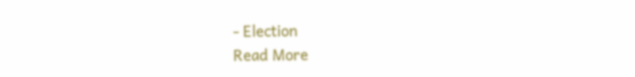- Election
Read More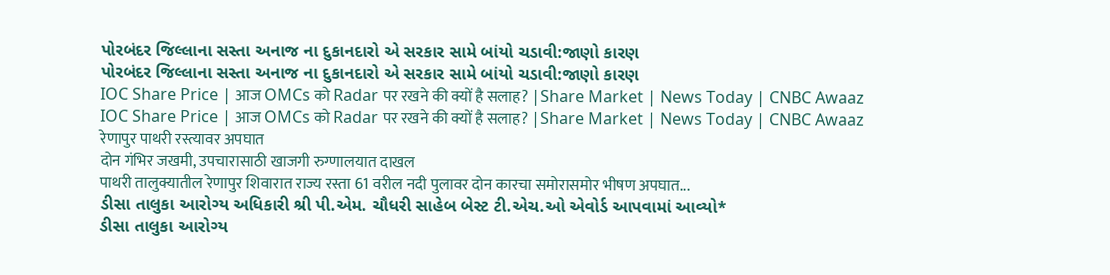પોરબંદર જિલ્લાના સસ્તા અનાજ ના દુકાનદારો એ સરકાર સામે બાંયો ચડાવી:જાણો કારણ
પોરબંદર જિલ્લાના સસ્તા અનાજ ના દુકાનદારો એ સરકાર સામે બાંયો ચડાવી:જાણો કારણ
IOC Share Price | आज OMCs को Radar पर रखने की क्यों है सलाह? |Share Market | News Today | CNBC Awaaz
IOC Share Price | आज OMCs को Radar पर रखने की क्यों है सलाह? |Share Market | News Today | CNBC Awaaz
रेणापुर पाथरी रस्त्यावर अपघात
दोन गंभिर जखमी, उपचारासाठी खाजगी रुग्णालयात दाखल
पाथरी तालुक्यातील रेणापुर शिवारात राज्य रस्ता 61 वरील नदी पुलावर दोन कारचा समोरासमोर भीषण अपघात...
ડીસા તાલુકા આરોગ્ય અધિકારી શ્રી પી.એમ. ચૌધરી સાહેબ બેસ્ટ ટી.એચ.ઓ એવોર્ડ આપવામાં આવ્યો*
ડીસા તાલુકા આરોગ્ય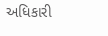અધિકારી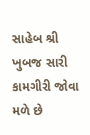સાહેબ શ્રી ખુબજ સારી કામગીરી જોવા મળે છે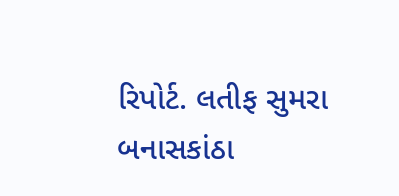રિપોર્ટ. લતીફ સુમરા
બનાસકાંઠા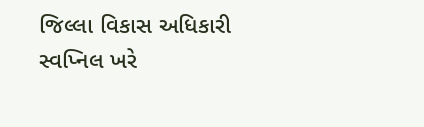જિલ્લા વિકાસ અધિકારી સ્વપ્નિલ ખરે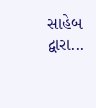સાહેબ દ્વારા...